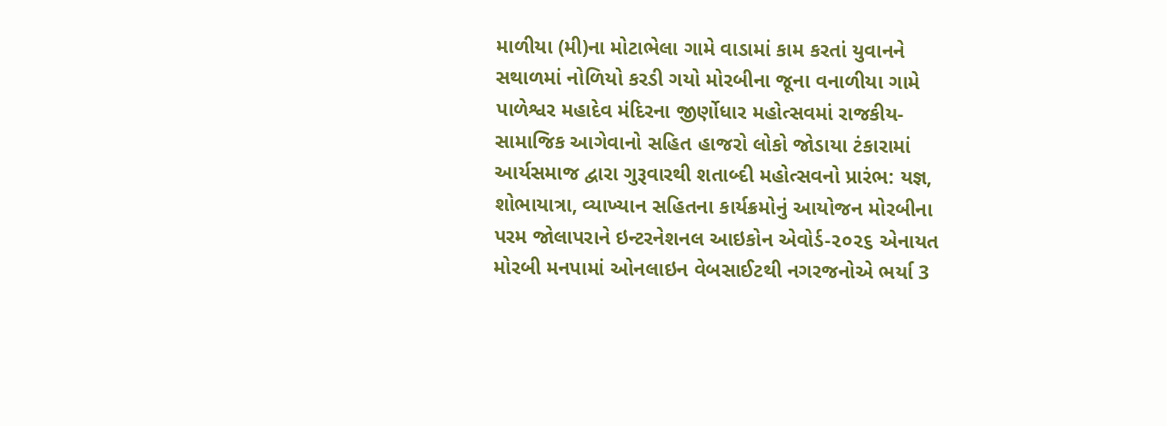માળીયા (મી)ના મોટાભેલા ગામે વાડામાં કામ કરતાં યુવાનને સથાળમાં નોળિયો કરડી ગયો મોરબીના જૂના વનાળીયા ગામે પાળેશ્વર મહાદેવ મંદિરના જીર્ણોધાર મહોત્સવમાં રાજકીય-સામાજિક આગેવાનો સહિત હાજરો લોકો જોડાયા ટંકારામાં આર્યસમાજ દ્વારા ગુરૂવારથી શતાબ્દી મહોત્સવનો પ્રારંભ: યજ્ઞ, શોભાયાત્રા, વ્યાખ્યાન સહિતના કાર્યક્રમોનું આયોજન મોરબીના પરમ જોલાપરાને ઇન્ટરનેશનલ આઇકોન એવોર્ડ-૨૦૨૬ એનાયત મોરબી મનપામાં ઓનલાઇન વેબસાઈટથી નગરજનોએ ભર્યા 3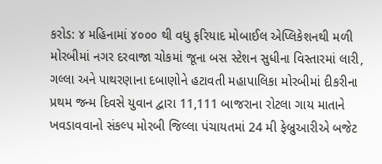કરોડ: ૪ મહિનામાં ૪૦૦૦ થી વધુ ફરિયાદ મોબાઈલ એપ્લિકેશનથી મળી મોરબીમાં નગર દરવાજા ચોકમાં જૂના બસ સ્ટેશન સુધીના વિસ્તારમાં લારી, ગલ્લા અને પાથરણાના દબાણોને હટાવતી મહાપાલિકા મોરબીમાં દીકરીના પ્રથમ જન્મ દિવસે યુવાન દ્વારા 11,111 બાજરાના રોટલા ગાય માતાને ખવડાવવાનો સંકલ્પ મોરબી જિલ્લા પંચાયતમાં 24 મી ફેબ્રુઆરીએ બજેટ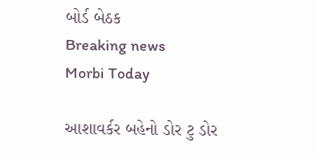બોર્ડ બેઠક
Breaking news
Morbi Today

આશાવર્કર બહેનો ડોર ટુ ડોર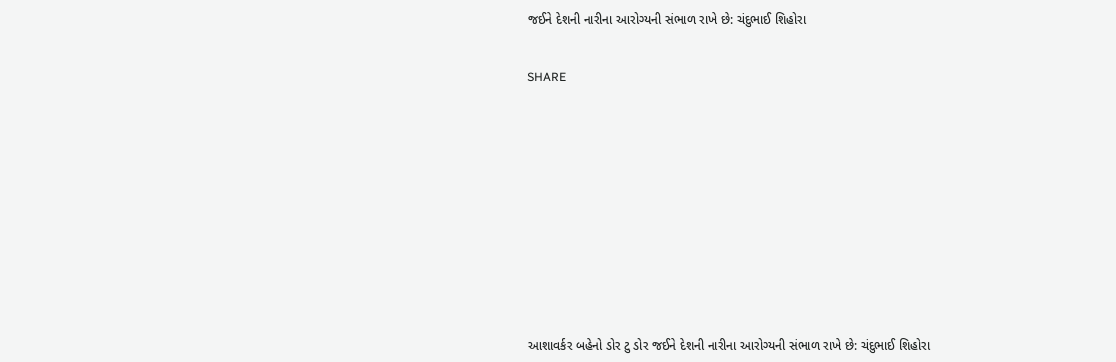જઈને દેશની નારીના આરોગ્યની સંભાળ રાખે છે: ચંદુભાઈ શિહોરા


SHARE













આશાવર્કર બહેનો ડોર ટુ ડોર જઈને દેશની નારીના આરોગ્યની સંભાળ રાખે છે: ચંદુભાઈ શિહોરા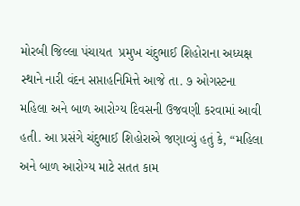મોરબી જિલ્લા પંચાયત  પ્રમુખ ચંદુભાઈ શિહોરાના અધ્યક્ષ સ્થાને નારી વંદન સપ્તાહનિમિત્તે આજે તા. ૭ ઓગસ્ટના મહિલા અને બાળ આરોગ્ય દિવસની ઉજવણી કરવામાં આવી હતી. આ પ્રસંગે ચંદુભાઈ શિહોરાએ જણાવ્યું હતું કે, “મહિલા અને બાળ આરોગ્ય માટે સતત કામ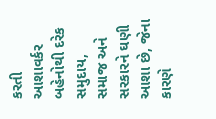કરતી આશાવર્કર બહેનોથી દરેક સમુદાય, સમાજ અને સરકારને ઘણી આશા છે, જેના કારણે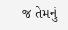જ તેમનું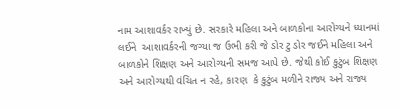નામ આશાવર્કર રાખ્યું છે. સરકારે મહિલા અને બાળકોના આરોગ્યને ધ્યાનમાં લઈને  આશાવર્કરની જગ્યા જ ઉભી કરી જે ડોર ટુ ડોર જઈને મહિલા અને બાળકોને શિક્ષણ અને આરોગ્યની સમજ આપે છે. જેથી કોઈ કુટુંબ શિક્ષણ અને આરોગ્યથી વંચિત ન રહે, કારણ  કે કુટુંબ મળીને રાજ્ય અને રાજ્ય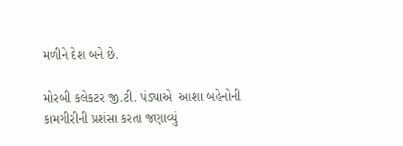મળીને દેશ બને છે.

મોરબી કલેકટર જી.ટી. પંડ્યાએ  આશા બહેનોની કામગીરીની પ્રશંસા કરતા જણાવ્યું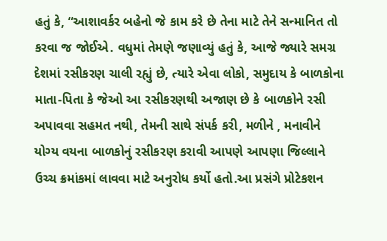હતું કે, “આશાવર્કર બહેનો જે કામ કરે છે તેના માટે તેને સન્માનિત તો કરવા જ જોઈએ. વધુમાં તેમણે જણાવ્યું હતું કે, આજે જ્યારે સમગ્ર દેશમાં રસીકરણ ચાલી રહ્યું છે, ત્યારે એવા લોકો, સમુદાય કે બાળકોના માતા-પિતા કે જેઓ આ રસીકરણથી અજાણ છે કે બાળકોને રસી અપાવવા સહમત નથી, તેમની સાથે સંપર્ક કરી, મળીને , મનાવીને યોગ્ય વયના બાળકોનું રસીકરણ કરાવી આપણે આપણા જિલ્લાને ઉચ્ચ ક્રમાંકમાં લાવવા માટે અનુરોધ કર્યો હતો.આ પ્રસંગે પ્રોટેકશન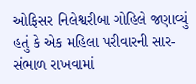ઓફિસર નિલેશ્વરીબા ગોહિલે જણાવ્યું હતું કે એક મહિલા પરીવારની સાર-સંભાળ રાખવામાં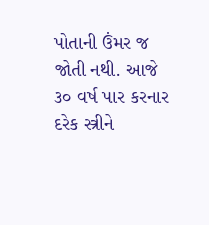પોતાની ઉંમર જ જોતી નથી. આજે ૩૦ વર્ષ પાર કરનાર દરેક સ્ત્રીને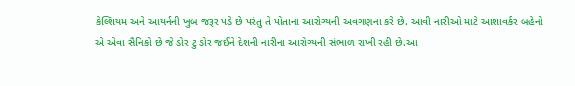કેલ્શિયમ અને આયર્નની ખુબ જરૂર પડે છે પરંતુ તે પોતાના આરોગ્યની અવગણના કરે છે. આવી નારીઓ માટે આશાવર્કર બહેનો એ એવા સૈનિકો છે જે ડોર ટુ ડોર જઈને દેશની નારીના આરોગ્યની સંભાળ રાખી રહી છે.આ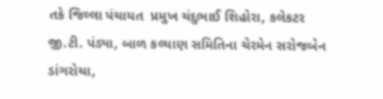તકે જિલ્લા પંચાયત  પ્રમુખ ચંદુભાઈ શિહોરા, કલેકટર જી.ટી. પંડ્યા, બાળ કલ્યાણ સમિતિના ચેરમેન સરોજબેન ડાંગરોચા,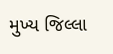મુખ્ય જિલ્લા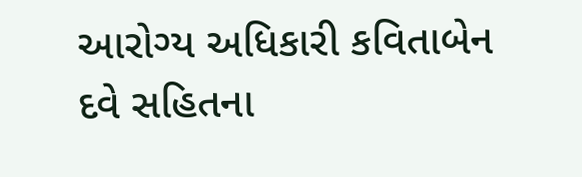આરોગ્ય અધિકારી કવિતાબેન દવે સહિતના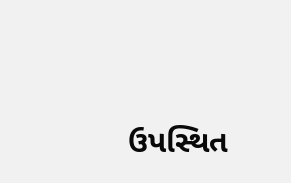ઉપસ્થિત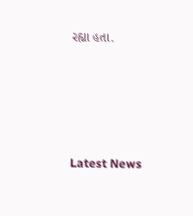રહ્યા હતા.






Latest News